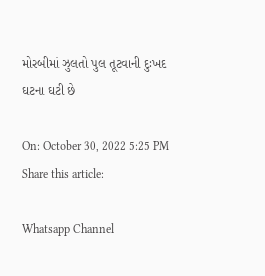મોરબીમાં ઝુલતો પુલ તૂટવાની દુઃખદ ઘટના ઘટી છે

On: October 30, 2022 5:25 PM
Share this article:

Whatsapp Channel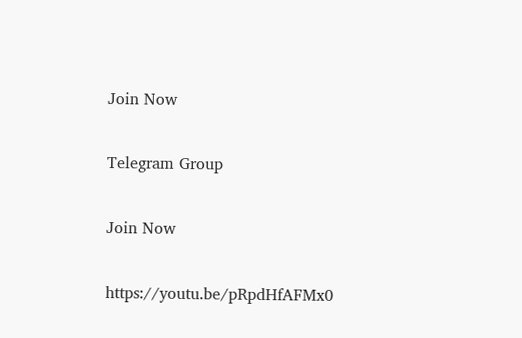Join Now

Telegram Group

Join Now

https://youtu.be/pRpdHfAFMx0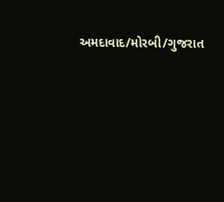અમદાવાદ/મોરબી/ગુજરાત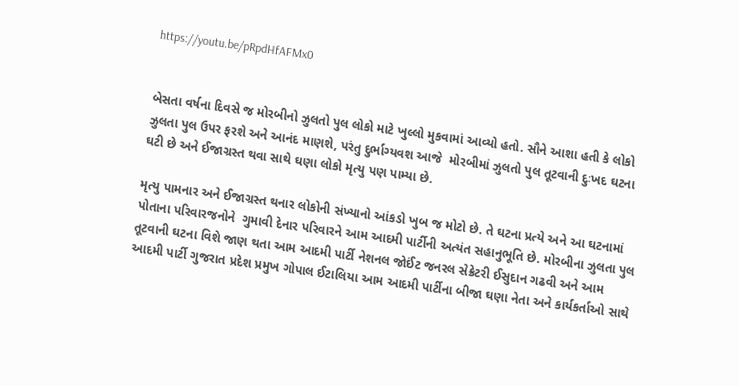https://youtu.be/pRpdHfAFMx0


બેસતા વર્ષના દિવસે જ મોરબીનો ઝુલતો પુલ લોકો માટે ખુલ્લો મુકવામાં આવ્યો હતો. સૌને આશા હતી કે લોકો  ઝુલતા પુલ ઉપર ફરશે અને આનંદ માણશે, પરંતુ દુર્ભાગ્યવશ આજે  મોરબીમાં ઝુલતો પુલ તૂટવાની દુઃખદ ઘટના ઘટી છે અને ઈજાગ્રસ્ત થવા સાથે ઘણા લોકો મૃત્યુ પણ પામ્યા છે.

મૃત્યુ પામનાર અને ઈજાગ્રસ્ત થનાર લોકોની સંખ્યાનો આંકડો ખુબ જ મોટો છે. તે ઘટના પ્રત્યે અને આ ઘટનામાં પોતાના પરિવારજનોને  ગુમાવી દેનાર પરિવારને આમ આદમી પાર્ટીની અત્યંત સહાનુભૂતિ છે. મોરબીના ઝુલતા પુલ તૂટવાની ઘટના વિશે જાણ થતા આમ આદમી પાર્ટી નેશનલ જોઈંટ જનરલ સેક્રેટરી ઈસુદાન ગઢવી અને આમ આદમી પાર્ટી ગુજરાત પ્રદેશ પ્રમુખ ગોપાલ ઈટાલિયા આમ આદમી પાર્ટીના બીજા ઘણા નેતા અને કાર્યકર્તાઓ સાથે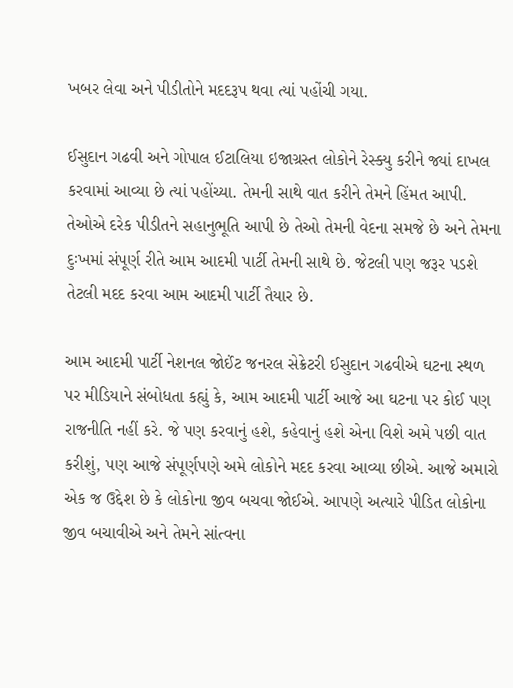ખબર લેવા અને પીડીતોને મદદરૂપ થવા ત્યાં પહોંચી ગયા.

ઈસુદાન ગઢવી અને ગોપાલ ઈટાલિયા ઇજાગ્રસ્ત લોકોને રેસ્ક્યુ કરીને જ્યાં દાખલ કરવામાં આવ્યા છે ત્યાં પહોંચ્યા. તેમની સાથે વાત કરીને તેમને હિંમત આપી. તેઓએ દરેક પીડીતને સહાનુભૂતિ આપી છે તેઓ તેમની વેદના સમજે છે અને તેમના દુઃખમાં સંપૂર્ણ રીતે આમ આદમી પાર્ટી તેમની સાથે છે. જેટલી પણ જરૂર પડશે તેટલી મદદ કરવા આમ આદમી પાર્ટી તૈયાર છે.

આમ આદમી પાર્ટી નેશનલ જોઈંટ જનરલ સેક્રેટરી ઈસુદાન ગઢવીએ ઘટના સ્થળ પર મીડિયાને સંબોધતા કહ્યું કે, આમ આદમી પાર્ટી આજે આ ઘટના પર કોઈ પણ રાજનીતિ નહીં કરે. જે પણ કરવાનું હશે, કહેવાનું હશે એના વિશે અમે પછી વાત કરીશું, પણ આજે સંપૂર્ણપણે અમે લોકોને મદદ કરવા આવ્યા છીએ. આજે અમારો એક જ ઉદ્દેશ છે કે લોકોના જીવ બચવા જોઈએ. આપણે અત્યારે પીડિત લોકોના જીવ બચાવીએ અને તેમને સાંત્વના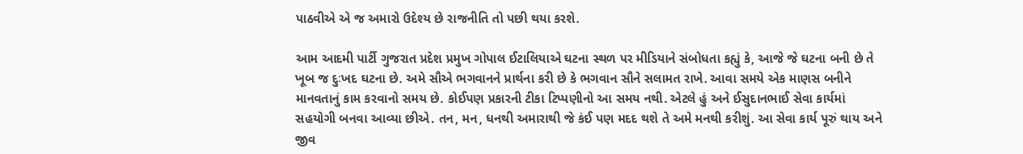પાઠવીએ એ જ અમારો ઉદેશ્ય છે રાજનીતિ તો પછી થયા કરશે.

આમ આદમી પાર્ટી ગુજરાત પ્રદેશ પ્રમુખ ગોપાલ ઈટાલિયાએ ઘટના સ્થળ પર મીડિયાને સંબોધતા કહ્યું કે, આજે જે ઘટના બની છે તે ખૂબ જ દુઃખદ ઘટના છે. અમે સૌએ ભગવાનને પ્રાર્થના કરી છે કે ભગવાન સૌને સલામત રાખે. આવા સમયે એક માણસ બનીને માનવતાનું કામ કરવાનો સમય છે. કોઈપણ પ્રકારની ટીકા ટિપ્પણીનો આ સમય નથી. એટલે હું અને ઈસુદાનભાઈ સેવા કાર્યમાં સહયોગી બનવા આવ્યા છીએ. તન, મન, ધનથી અમારાથી જે કંઈ પણ મદદ થશે તે અમે મનથી કરીશું. આ સેવા કાર્ય પૂરું થાય અને જીવ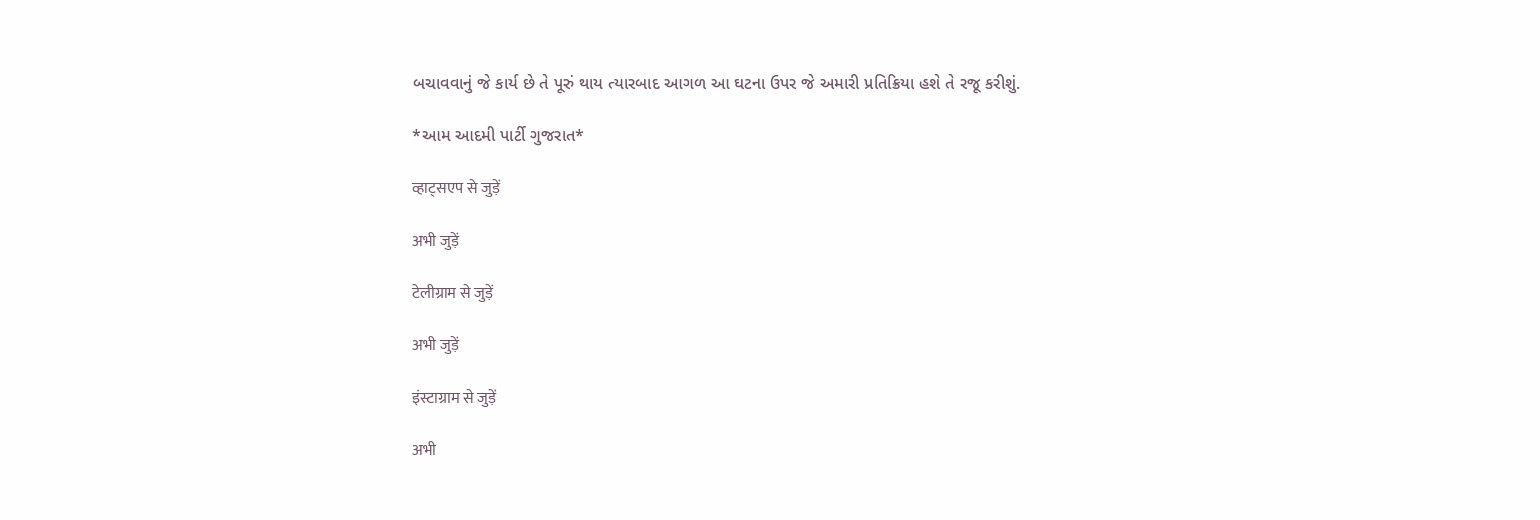બચાવવાનું જે કાર્ય છે તે પૂરું થાય ત્યારબાદ આગળ આ ઘટના ઉપર જે અમારી પ્રતિક્રિયા હશે તે રજૂ કરીશું.

*આમ આદમી પાર્ટી ગુજરાત*

व्हाट्सएप से जुड़ें

अभी जुड़ें

टेलीग्राम से जुड़ें

अभी जुड़ें

इंस्टाग्राम से जुड़ें

अभी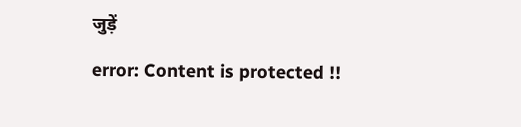जुड़ें

error: Content is protected !!